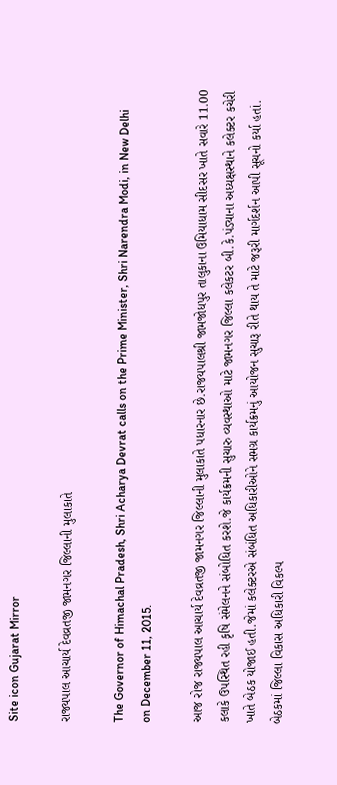Site icon Gujarat Mirror

રાજ્યપાલ આચાર્ય દેવવ્રતજી જામનગર જિલ્લાની મુલાકાતે

The Governor of Himachal Pradesh, Shri Acharya Devrat calls on the Prime Minister, Shri Narendra Modi, in New Delhi on December 11, 2015.

આજ રોજ રાજ્યપાલ આચાર્ય દેવવ્રતજી જામનગર જિલ્લાની મુલાકાતે પધારનાર છે.રાજયપાલશ્રી જામજોધપુર તાલુકાના ઉમિયાધામ સીદસર ખાતે સવારે 11.00 કલાકે ઉપસ્થિત રહી કૃષિ સંમેલનને સંબોધિત કરશે.જે કાર્યક્રમની સુચારુ વ્યવસ્થાઓ માટે જામનગર જિલ્લા કલેકટર બી.કે.પંડ્યાના અધ્યક્ષસ્થાને કલેક્ટર કચેરી ખાતે બેઠક યોજાઈ હતી.જેમાં કલેક્ટરએ સંબંધિત અધિકારીઓને સમગ્ર કાર્યક્રમનું આયોજન સુચારૂ રીતે થાય તે માટે જરૂરી માર્ગદર્શન આપી સૂચનો કર્યા હતાં. બેઠકમાં જિલ્લા વિકાસ અધિકારી વિકલ્પ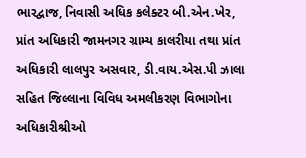ભારદ્વાજ, નિવાસી અધિક કલેક્ટર બી.એન.ખેર, પ્રાંત અધિકારી જામનગર ગ્રામ્ય કાલરીયા તથા પ્રાંત અધિકારી લાલપુર અસવાર, ડી.વાય.એસ.પી ઝાલા સહિત જિલ્લાના વિવિધ અમલીકરણ વિભાગોના અધિકારીશ્રીઓ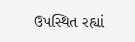ઉપસ્થિત રહ્યાં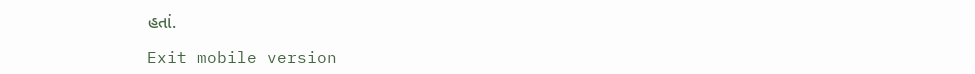હતાં.

Exit mobile version